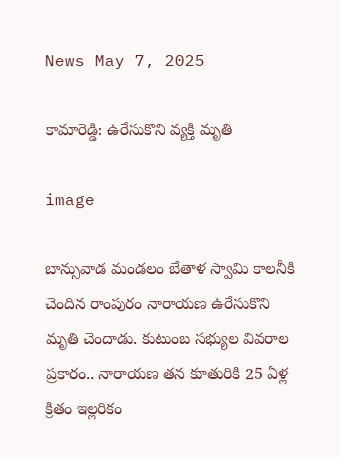News May 7, 2025

కామారెడ్డి: ఉరేసుకొని వ్యక్తి మృతి

image

బాన్సువాడ మండలం బేతాళ స్వామి కాలనీకి చెందిన రాంపురం నారాయణ ఉరేసుకొని మృతి చెందాడు. కుటుంబ సభ్యుల వివరాల ప్రకారం.. నారాయణ తన కూతురికి 25 ఏళ్ల క్రితం ఇల్లరికం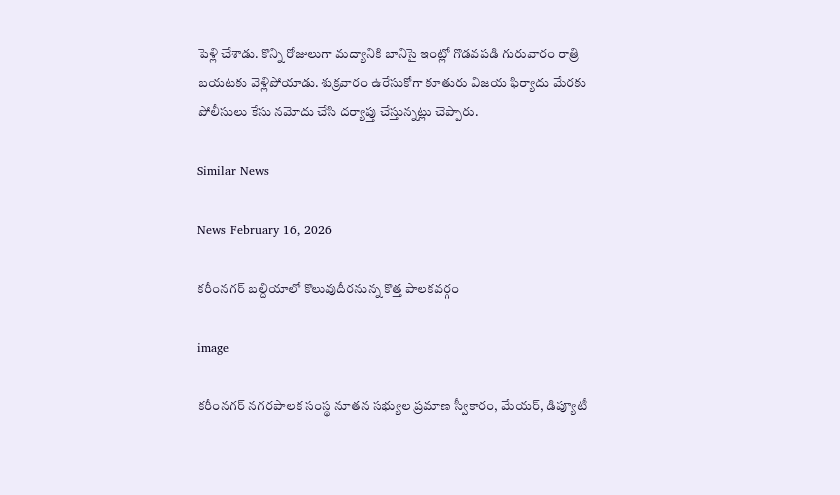పెళ్లి చేశాడు. కొన్ని రోజులుగా మద్యానికి బానిసై ఇంట్లో గొడవపడి గురువారం రాత్రి బయటకు వెళ్లిపోయాడు. శుక్రవారం ఉరేసుకోగా కూతురు విజయ ఫిర్యాదు మేరకు పోలీసులు కేసు నమోదు చేసి దర్యాప్తు చేస్తున్నట్లు చెప్పారు.

Similar News

News February 16, 2026

కరీంనగర్ బల్దియాలో కొలువుదీరనున్న కొత్త పాలకవర్గం

image

కరీంనగర్ నగరపాలక సంస్థ నూతన సభ్యుల ప్రమాణ స్వీకారం, మేయర్, డిప్యూటీ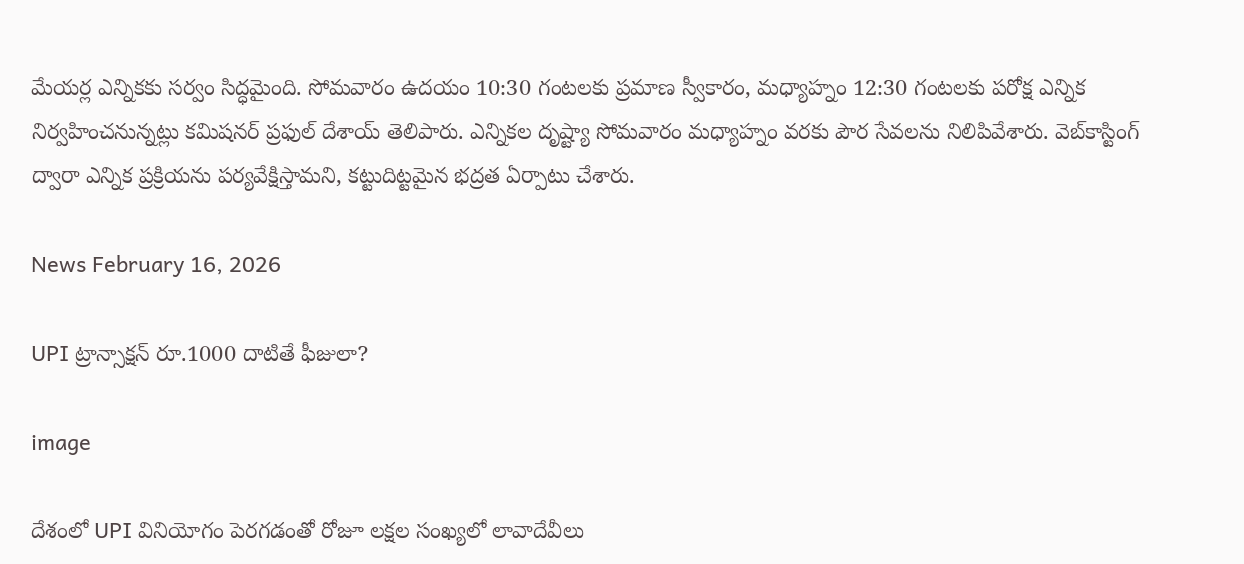మేయర్ల ఎన్నికకు సర్వం సిద్ధమైంది. సోమవారం ఉదయం 10:30 గంటలకు ప్రమాణ స్వీకారం, మధ్యాహ్నం 12:30 గంటలకు పరోక్ష ఎన్నిక నిర్వహించనున్నట్లు కమిషనర్ ప్రఫుల్ దేశాయ్ తెలిపారు. ఎన్నికల దృష్ట్యా సోమవారం మధ్యాహ్నం వరకు పౌర సేవలను నిలిపివేశారు. వెబ్‌కాస్టింగ్ ద్వారా ఎన్నిక ప్రక్రియను పర్యవేక్షిస్తామని, కట్టుదిట్టమైన భద్రత ఏర్పాటు చేశారు.

News February 16, 2026

UPI ట్రాన్సాక్షన్ రూ.1000 దాటితే ఫీజులా?

image

దేశంలో UPI వినియోగం పెరగడంతో రోజూ లక్షల సంఖ్యలో లావాదేవీలు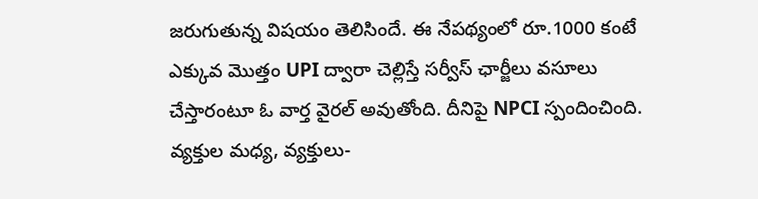జరుగుతున్న విషయం తెలిసిందే. ఈ నేపథ్యంలో రూ.1000 కంటే ఎక్కువ మొత్తం UPI ద్వారా చెల్లిస్తే సర్వీస్ ఛార్జీలు వసూలు చేస్తారంటూ ఓ వార్త వైరల్ అవుతోంది. దీనిపై NPCI స్పందించింది. వ్యక్తుల మధ్య, వ్యక్తులు-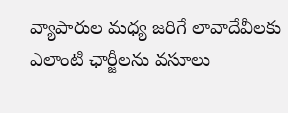వ్యాపారుల మధ్య జరిగే లావాదేవీలకు ఎలాంటి ఛార్జీలను వసూలు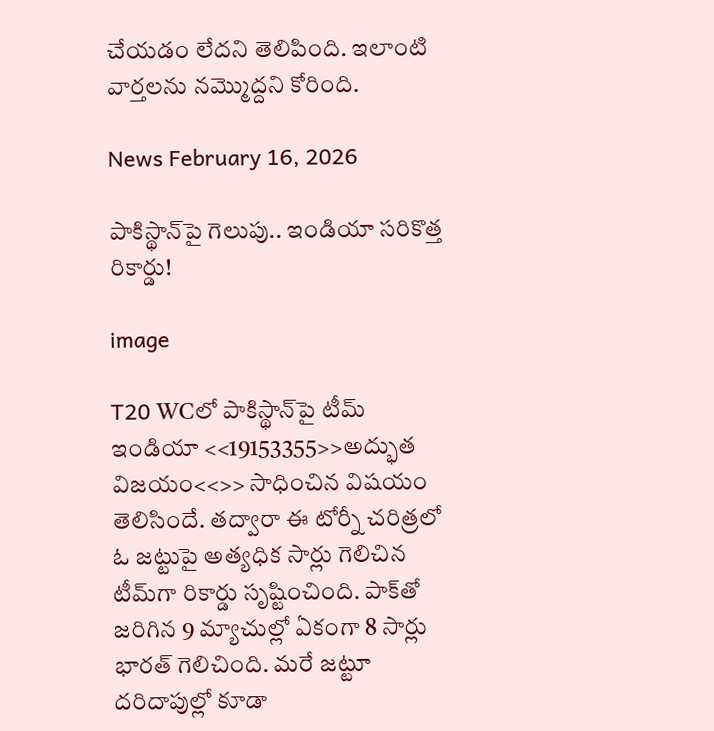చేయడం లేదని తెలిపింది. ఇలాంటి వార్తలను నమ్మొద్దని కోరింది.

News February 16, 2026

పాకిస్థాన్‌పై గెలుపు.. ఇండియా సరికొత్త రికార్డు!

image

T20 WCలో పాకిస్థాన్‌పై టీమ్ ఇండియా <<19153355>>అద్భుత విజయం<<>> సాధించిన విషయం తెలిసిందే. తద్వారా ఈ టోర్నీ చరిత్రలో ఓ జట్టుపై అత్యధిక సార్లు గెలిచిన టీమ్‌గా రికార్డు సృష్టించింది. పాక్‌తో జరిగిన 9 మ్యాచుల్లో ఏకంగా 8 సార్లు భారత్ గెలిచింది. మరే జట్టూ దరిదాపుల్లో కూడా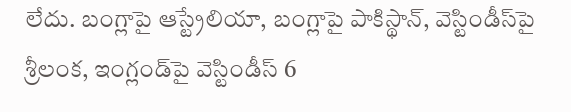లేదు. బంగ్లాపై ఆస్ట్రేలియా, బంగ్లాపై పాకిస్థాన్, వెస్టిండీస్‌పై శ్రీలంక, ఇంగ్లండ్‌పై వెస్టిండీస్ 6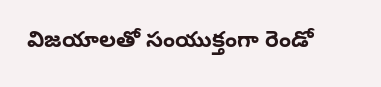విజయాలతో సంయుక్తంగా రెండో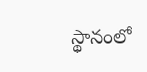స్థానంలో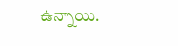ఉన్నాయి.